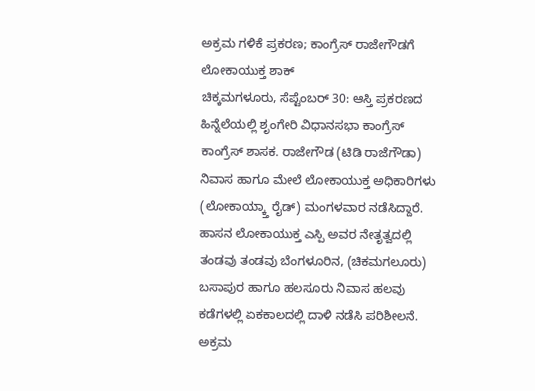ಅಕ್ರಮ ಗಳಿಕೆ ಪ್ರಕರಣ; ಕಾಂಗ್ರೆಸ್ ರಾಜೇಗೌಡಗೆ ಲೋಕಾಯುಕ್ತ ಶಾಕ್
ಚಿಕ್ಕಮಗಳೂರು, ಸೆಪ್ಟೆಂಬರ್ 30: ಆಸ್ತಿ ಪ್ರಕರಣದ ಹಿನ್ನೆಲೆಯಲ್ಲಿ ಶೃಂಗೇರಿ ವಿಧಾನಸಭಾ ಕಾಂಗ್ರೆಸ್ ಕಾಂಗ್ರೆಸ್ ಶಾಸಕ. ರಾಜೇಗೌಡ (ಟಿಡಿ ರಾಜೆಗೌಡಾ) ನಿವಾಸ ಹಾಗೂ ಮೇಲೆ ಲೋಕಾಯುಕ್ತ ಅಧಿಕಾರಿಗಳು (ಲೋಕಾಯ್ಕ್ತಾ ರೈಡ್) ಮಂಗಳವಾರ ನಡೆಸಿದ್ದಾರೆ. ಹಾಸನ ಲೋಕಾಯುಕ್ತ ಎಸ್ಪಿ ಅವರ ನೇತೃತ್ವದಲ್ಲಿ ತಂಡವು ತಂಡವು ಬೆಂಗಳೂರಿನ, (ಚಿಕಮಗಲೂರು) ಬಸಾಪುರ ಹಾಗೂ ಹಲಸೂರು ನಿವಾಸ ಹಲವು ಕಡೆಗಳಲ್ಲಿ ಏಕಕಾಲದಲ್ಲಿ ದಾಳಿ ನಡೆಸಿ ಪರಿಶೀಲನೆ.
ಅಕ್ರಮ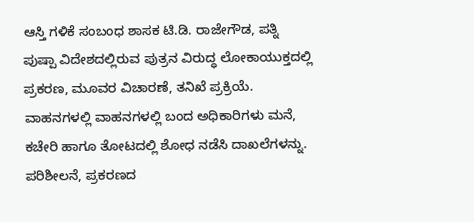ಆಸ್ತಿ ಗಳಿಕೆ ಸಂಬಂಧ ಶಾಸಕ ಟಿ.ಡಿ. ರಾಜೇಗೌಡ, ಪತ್ನಿ ಪುಷ್ಪಾ ವಿದೇಶದಲ್ಲಿರುವ ಪುತ್ರನ ವಿರುದ್ಧ ಲೋಕಾಯುಕ್ತದಲ್ಲಿ ಪ್ರಕರಣ, ಮೂವರ ವಿಚಾರಣೆ, ತನಿಖೆ ಪ್ರಕ್ರಿಯೆ.
ವಾಹನಗಳಲ್ಲಿ ವಾಹನಗಳಲ್ಲಿ ಬಂದ ಅಧಿಕಾರಿಗಳು ಮನೆ, ಕಚೇರಿ ಹಾಗೂ ತೋಟದಲ್ಲಿ ಶೋಧ ನಡೆಸಿ ದಾಖಲೆಗಳನ್ನು. ಪರಿಶೀಲನೆ, ಪ್ರಕರಣದ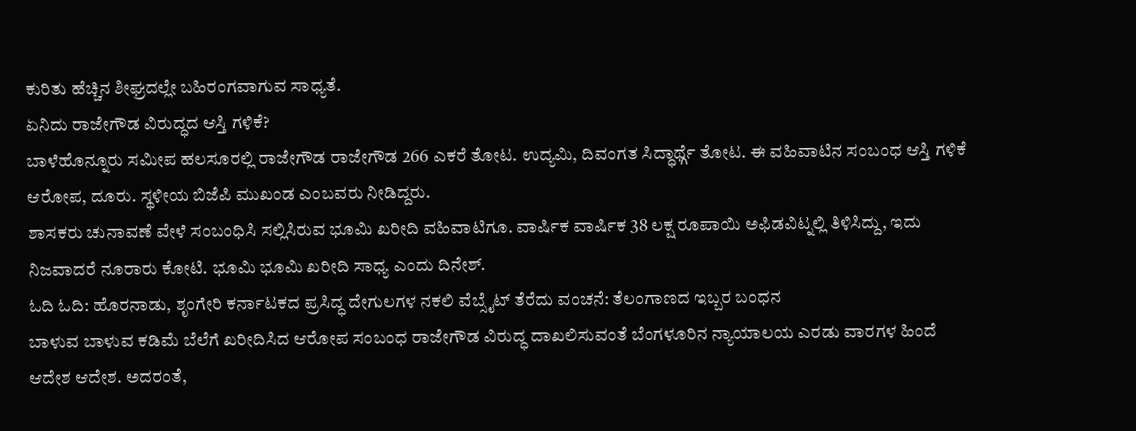ಕುರಿತು ಹೆಚ್ಚಿನ ಶೀಘ್ರದಲ್ಲೇ ಬಹಿರಂಗವಾಗುವ ಸಾಧ್ಯತೆ.
ಏನಿದು ರಾಜೇಗೌಡ ವಿರುದ್ಧದ ಆಸ್ತಿ ಗಳಿಕೆ?
ಬಾಳೆಹೊನ್ನೂರು ಸಮೀಪ ಹಲಸೂರಲ್ಲಿ ರಾಜೇಗೌಡ ರಾಜೇಗೌಡ 266 ಎಕರೆ ತೋಟ. ಉದ್ಯಮಿ, ದಿವಂಗತ ಸಿದ್ಧಾರ್ಥ್ಗೆ ತೋಟ. ಈ ವಹಿವಾಟಿನ ಸಂಬಂಧ ಆಸ್ತಿ ಗಳಿಕೆ ಆರೋಪ, ದೂರು. ಸ್ಥಳೀಯ ಬಿಜೆಪಿ ಮುಖಂಡ ಎಂಬವರು ನೀಡಿದ್ದರು.
ಶಾಸಕರು ಚುನಾವಣೆ ವೇಳೆ ಸಂಬಂಧಿಸಿ ಸಲ್ಲಿಸಿರುವ ಭೂಮಿ ಖರೀದಿ ವಹಿವಾಟಿಗೂ. ವಾರ್ಷಿಕ ವಾರ್ಷಿಕ 38 ಲಕ್ಷ ರೂಪಾಯಿ ಅಫಿಡವಿಟ್ನಲ್ಲಿ ತಿಳಿಸಿದ್ದು, ಇದು ನಿಜವಾದರೆ ನೂರಾರು ಕೋಟಿ. ಭೂಮಿ ಭೂಮಿ ಖರೀದಿ ಸಾಧ್ಯ ಎಂದು ದಿನೇಶ್.
ಓದಿ ಓದಿ: ಹೊರನಾಡು, ಶೃಂಗೇರಿ ಕರ್ನಾಟಕದ ಪ್ರಸಿದ್ಧ ದೇಗುಲಗಳ ನಕಲಿ ವೆಬ್ಸೈಟ್ ತೆರೆದು ವಂಚನೆ: ತೆಲಂಗಾಣದ ಇಬ್ಬರ ಬಂಧನ
ಬಾಳುವ ಬಾಳುವ ಕಡಿಮೆ ಬೆಲೆಗೆ ಖರೀದಿಸಿದ ಆರೋಪ ಸಂಬಂಧ ರಾಜೇಗೌಡ ವಿರುದ್ಧ ದಾಖಲಿಸುವಂತೆ ಬೆಂಗಳೂರಿನ ನ್ಯಾಯಾಲಯ ಎರಡು ವಾರಗಳ ಹಿಂದೆ ಆದೇಶ ಆದೇಶ. ಅದರಂತೆ,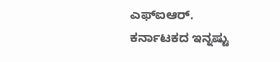ಎಫ್ಐಆರ್.
ಕರ್ನಾಟಕದ ಇನ್ನಷ್ಟು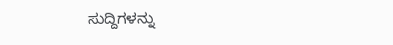ಸುದ್ದಿಗಳನ್ನು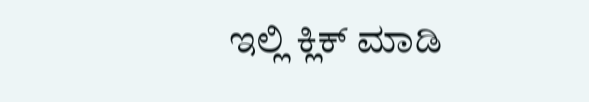ಇಲ್ಲಿ ಕ್ಲಿಕ್ ಮಾಡಿ